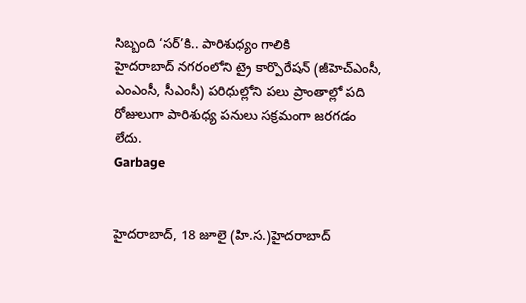సిబ్బంది ‘సర్’కి.. పారిశుధ్యం గాలికి
హైదరాబాద్ నగరంలోని ట్రై కార్పొరేషన్ (జీహెచ్ఎంసీ, ఎంఎంసీ, సీఎంసీ) పరిధుల్లోని పలు ప్రాంతాల్లో పది రోజులుగా పారిశుధ్య పనులు సక్రమంగా జరగడం లేదు.
Garbage


హైదరాబాద్, 18 జూలై (హి.స.)హైదరాబాద్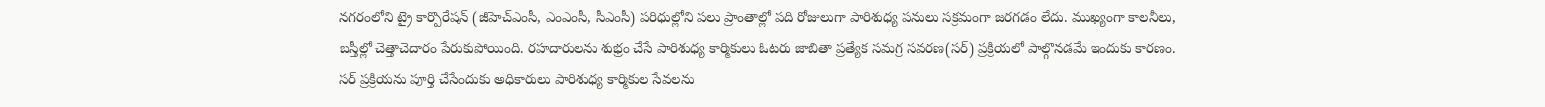నగరంలోని ట్రై కార్పొరేషన్ (జీహెచ్ఎంసీ, ఎంఎంసీ, సీఎంసీ) పరిధుల్లోని పలు ప్రాంతాల్లో పది రోజులుగా పారిశుధ్య పనులు సక్రమంగా జరగడం లేదు. ముఖ్యంగా కాలనీలు, బస్తీల్లో చెత్తాచెదారం పేరుకుపోయింది. రహదారులను శుభ్రం చేసే పారిశుధ్య కార్మికులు ఓటరు జాబితా ప్రత్యేక సమగ్ర సవరణ(సర్) ప్రక్రియలో పాల్గొనడమే ఇందుకు కారణం. సర్ ప్రక్రియను పూర్తి చేసేందుకు అధికారులు పారిశుధ్య కార్మికుల సేవలను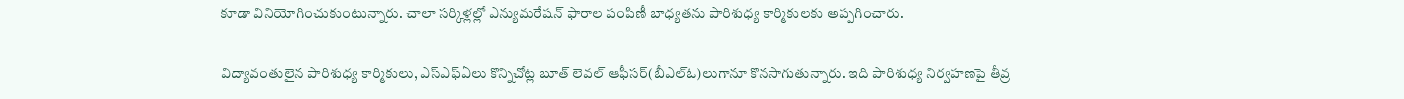కూడా వినియోగించుకుంటున్నారు. చాలా సర్కిళ్లల్లో ఎన్యుమరేషన్ ఫారాల పంపిణీ బాధ్యతను పారిశుధ్య కార్మికులకు అప్పగించారు.

విద్యావంతులైన పారిశుధ్య కార్మికులు, ఎస్ఎఫ్ఏలు కొన్నిచోట్ల బూత్ లెవల్ ఆఫీసర్(బీఎల్ఓ)లుగానూ కొనసాగుతున్నారు. ఇది పారిశుధ్య నిర్వహణపై తీవ్ర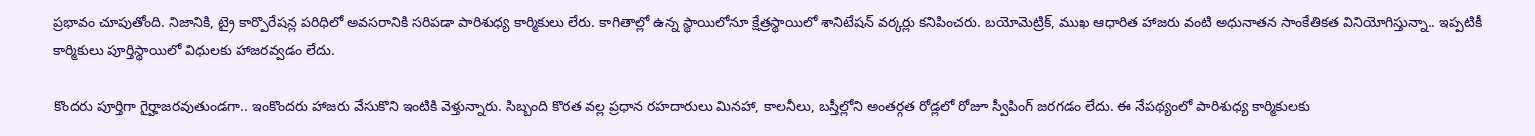ప్రభావం చూపుతోంది. నిజానికి, ట్రై కార్పొరేషన్ల పరిధిలో అవసరానికి సరిపడా పారిశుధ్య కార్మికులు లేరు. కాగితాల్లో ఉన్న స్థాయిలోనూ క్షేత్రస్థాయిలో శానిటేషన్ వర్కర్లు కనిపించరు. బయోమెట్రిక్, ముఖ ఆధారిత హాజరు వంటి అధునాతన సాంకేతికత వినియోగిస్తున్నా.. ఇప్పటికీ కార్మికులు పూర్తిస్థాయిలో విధులకు హాజరవ్వడం లేదు.

కొందరు పూర్తిగా గైర్హాజరవుతుండగా.. ఇంకొందరు హాజరు వేసుకొని ఇంటికి వెళ్తున్నారు. సిబ్బంది కొరత వల్ల ప్రధాన రహదారులు మినహా, కాలనీలు, బస్తీల్లోని అంతర్గత రోడ్లలో రోజూ స్వీపింగ్ జరగడం లేదు. ఈ నేపథ్యంలో పారిశుధ్య కార్మికులకు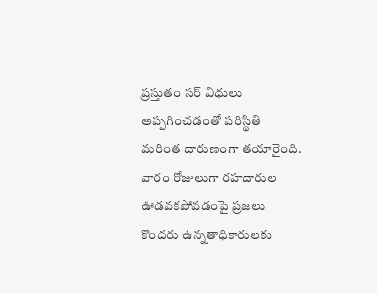ప్రస్తుతం సర్ విధులు అప్పగించడంతో పరిస్థితి మరింత దారుణంగా తయారైంది. వారం రోజులుగా రహదారుల ఊడవకపోవడంపై ప్రజలు కొందరు ఉన్నతాధికారులకు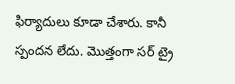ఫిర్యాదులు కూడా చేశారు. కానీ స్పందన లేదు. మొత్తంగా సర్ ట్రై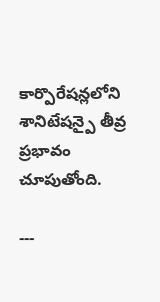కార్పొరేషన్లలోని శానిటేషన్పై తీవ్ర ప్రభావం చూపుతోంది.

---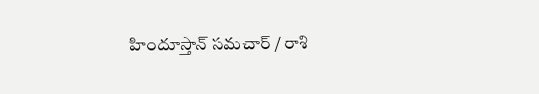హిందూస్తాన్ సమచార్ / రాశి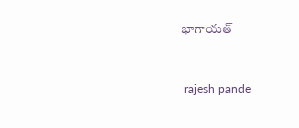భాగాయత్


 rajesh pande